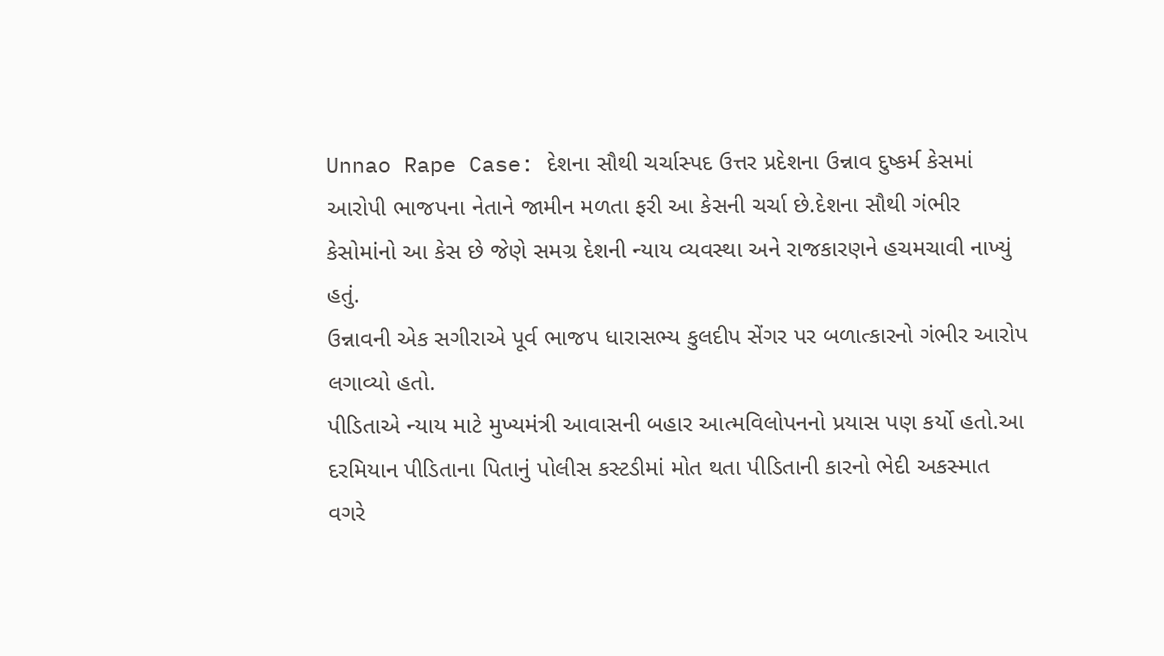Unnao Rape Case: દેશના સૌથી ચર્ચાસ્પદ ઉત્તર પ્રદેશના ઉન્નાવ દુષ્કર્મ કેસમાં આરોપી ભાજપના નેતાને જામીન મળતા ફરી આ કેસની ચર્ચા છે.દેશના સૌથી ગંભીર કેસોમાંનો આ કેસ છે જેણે સમગ્ર દેશની ન્યાય વ્યવસ્થા અને રાજકારણને હચમચાવી નાખ્યું હતું.
ઉન્નાવની એક સગીરાએ પૂર્વ ભાજપ ધારાસભ્ય કુલદીપ સેંગર પર બળાત્કારનો ગંભીર આરોપ લગાવ્યો હતો.
પીડિતાએ ન્યાય માટે મુખ્યમંત્રી આવાસની બહાર આત્મવિલોપનનો પ્રયાસ પણ કર્યો હતો.આ દરમિયાન પીડિતાના પિતાનું પોલીસ કસ્ટડીમાં મોત થતા પીડિતાની કારનો ભેદી અકસ્માત વગરે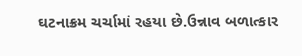ઘટનાક્રમ ચર્ચામાં રહયા છે.ઉન્નાવ બળાત્કાર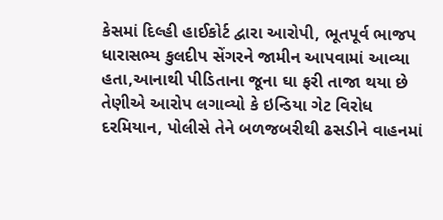કેસમાં દિલ્હી હાઈકોર્ટ દ્વારા આરોપી, ભૂતપૂર્વ ભાજપ ધારાસભ્ય કુલદીપ સેંગરને જામીન આપવામાં આવ્યા હતા,આનાથી પીડિતાના જૂના ઘા ફરી તાજા થયા છે
તેણીએ આરોપ લગાવ્યો કે ઇન્ડિયા ગેટ વિરોધ દરમિયાન, પોલીસે તેને બળજબરીથી ઢસડીને વાહનમાં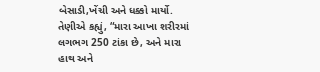બેસાડી,ખેંચી અને ધક્કો માર્યો. તેણીએ કહ્યું, “મારા આખા શરીરમાં લગભગ 250 ટાંકા છે, અને મારા હાથ અને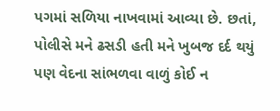પગમાં સળિયા નાખવામાં આવ્યા છે. છતાં, પોલીસે મને ઢસડી હતી મને ખુબજ દર્દ થયું પણ વેદના સાંભળવા વાળું કોઈ ન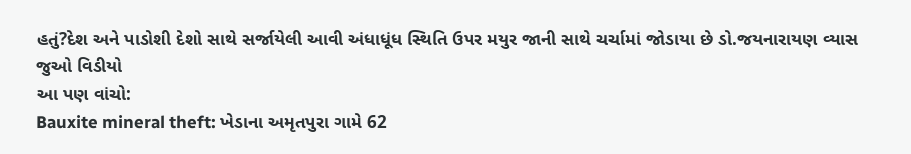હતું?દેશ અને પાડોશી દેશો સાથે સર્જાયેલી આવી અંધાધૂંધ સ્થિતિ ઉપર મયુર જાની સાથે ચર્ચામાં જોડાયા છે ડો.જયનારાયણ વ્યાસ જુઓ વિડીયો
આ પણ વાંચો:
Bauxite mineral theft: ખેડાના અમૃતપુરા ગામે 62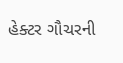હેક્ટર ગૌચરની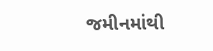જમીનમાંથી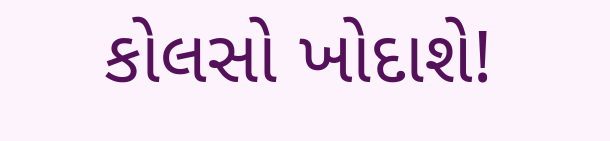કોલસો ખોદાશે!